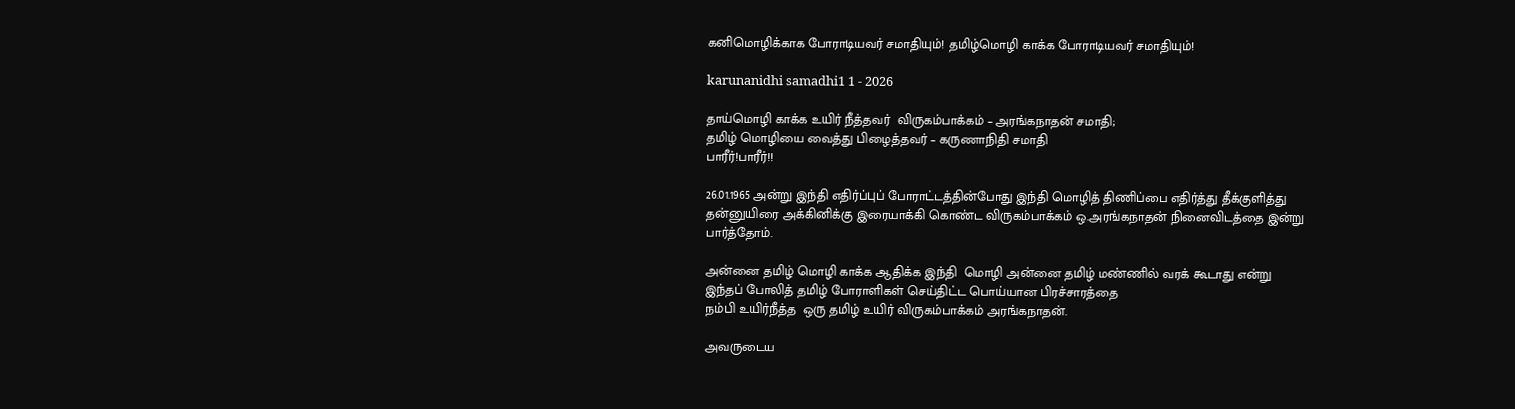கனிமொழிக்காக போராடியவர் சமாதியும்! தமிழ்மொழி காக்க போராடியவர் சமாதியும்!

karunanidhi samadhi1 1 - 2026

தாய்மொழி காக்க உயிர் நீத்தவர்  விருகம்பாக்கம் – அரங்கநாதன் சமாதி;
தமிழ் மொழியை வைத்து பிழைத்தவர் – கருணாநிதி சமாதி
பாரீர்!பாரீர்!!

26.01.1965 அன்று இந்தி எதிர்ப்புப் போராட்டத்தின்போது இந்தி மொழித் திணிப்பை எதிர்த்து தீக்குளித்து தன்னுயிரை அக்கினிக்கு இரையாக்கி கொண்ட விருகம்பாக்கம் ஒ.அரங்கநாதன் நினைவிடத்தை இன்று பார்த்தோம்.

அன்னை தமிழ் மொழி காக்க ஆதிக்க இந்தி  மொழி அன்னை தமிழ் மண்ணில் வரக் கூடாது என்று இந்தப் போலித் தமிழ் போராளிகள் செய்திட்ட பொய்யான பிரச்சாரத்தை
நம்பி உயிர்நீத்த  ஒரு தமிழ் உயிர் விருகம்பாக்கம் அரங்கநாதன்.

அவருடைய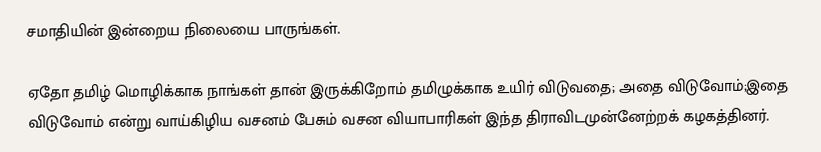சமாதியின் இன்றைய நிலையை பாருங்கள்.

ஏதோ தமிழ் மொழிக்காக நாங்கள் தான் இருக்கிறோம் தமிழுக்காக உயிர் விடுவதை; அதை விடுவோம்;இதை விடுவோம் என்று வாய்கிழிய வசனம் பேசும் வசன வியாபாரிகள் இந்த திராவிடமுன்னேற்றக் கழகத்தினர்.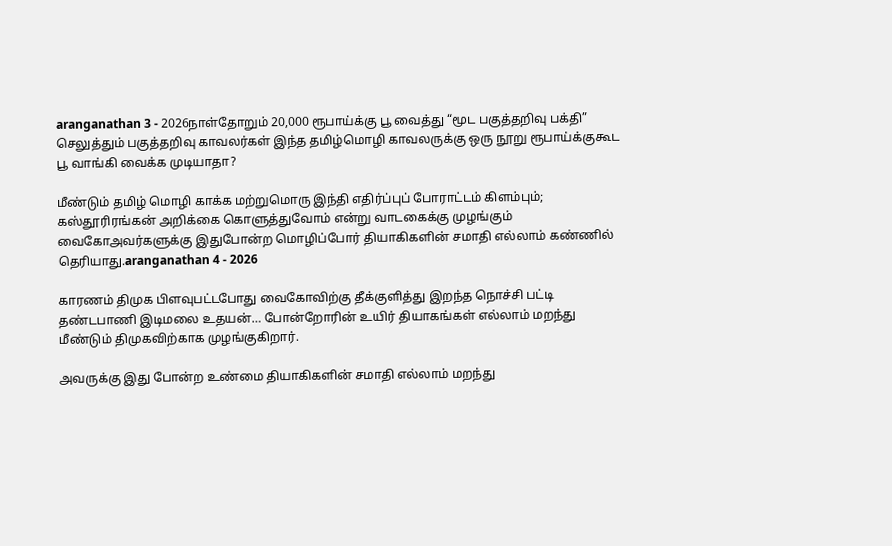aranganathan 3 - 2026நாள்தோறும் 20,000 ரூபாய்க்கு பூ வைத்து “மூட பகுத்தறிவு பக்தி” செலுத்தும் பகுத்தறிவு காவலர்கள் இந்த தமிழ்மொழி காவலருக்கு ஒரு நூறு ரூபாய்க்குகூட பூ வாங்கி வைக்க முடியாதா?

மீண்டும் தமிழ் மொழி காக்க மற்றுமொரு இந்தி எதிர்ப்புப் போராட்டம் கிளம்பும்;
கஸ்தூரிரங்கன் அறிக்கை கொளுத்துவோம் என்று வாடகைக்கு முழங்கும் வைகோஅவர்களுக்கு இதுபோன்ற மொழிப்போர் தியாகிகளின் சமாதி எல்லாம் கண்ணில் தெரியாது.aranganathan 4 - 2026

காரணம் திமுக பிளவுபட்டபோது வைகோவிற்கு தீக்குளித்து இறந்த நொச்சி பட்டி தண்டபாணி இடிமலை உதயன்… போன்றோரின் உயிர் தியாகங்கள் எல்லாம் மறந்து மீண்டும் திமுகவிற்காக முழங்குகிறார்.

அவருக்கு இது போன்ற உண்மை தியாகிகளின் சமாதி எல்லாம் மறந்து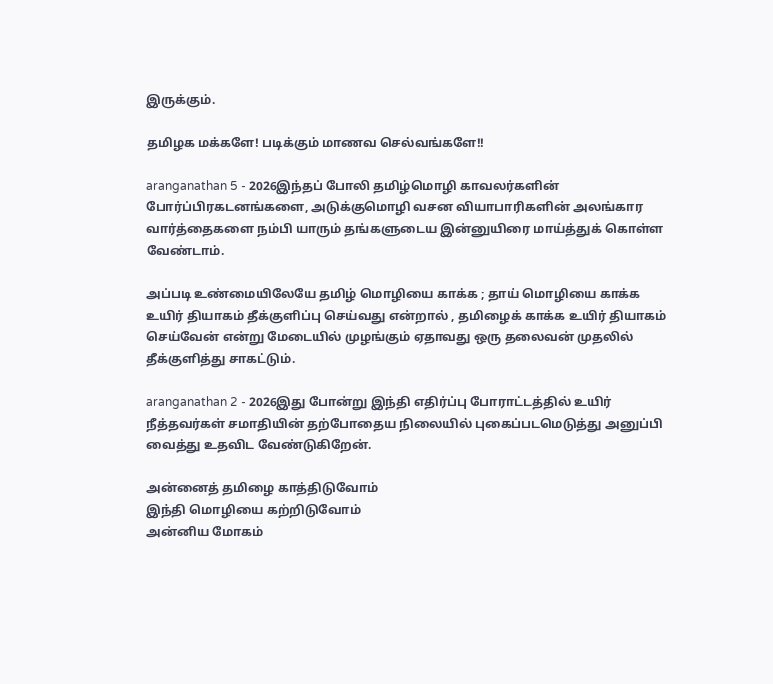இருக்கும்.

தமிழக மக்களே! படிக்கும் மாணவ செல்வங்களே!!

aranganathan 5 - 2026இந்தப் போலி தமிழ்மொழி காவலர்களின் போர்ப்பிரகடனங்களை, அடுக்குமொழி வசன வியாபாரிகளின் அலங்கார வார்த்தைகளை நம்பி யாரும் தங்களுடைய இன்னுயிரை மாய்த்துக் கொள்ள வேண்டாம்.

அப்படி உண்மையிலேயே தமிழ் மொழியை காக்க ; தாய் மொழியை காக்க உயிர் தியாகம் தீக்குளிப்பு செய்வது என்றால் , தமிழைக் காக்க உயிர் தியாகம் செய்வேன் என்று மேடையில் முழங்கும் ஏதாவது ஒரு தலைவன் முதலில் தீக்குளித்து சாகட்டும்.

aranganathan 2 - 2026இது போன்று இந்தி எதிர்ப்பு போராட்டத்தில் உயிர் நீத்தவர்கள் சமாதியின் தற்போதைய நிலையில் புகைப்படமெடுத்து அனுப்பி வைத்து உதவிட வேண்டுகிறேன்.

அன்னைத் தமிழை காத்திடுவோம்
இந்தி மொழியை கற்றிடுவோம்
அன்னிய மோகம்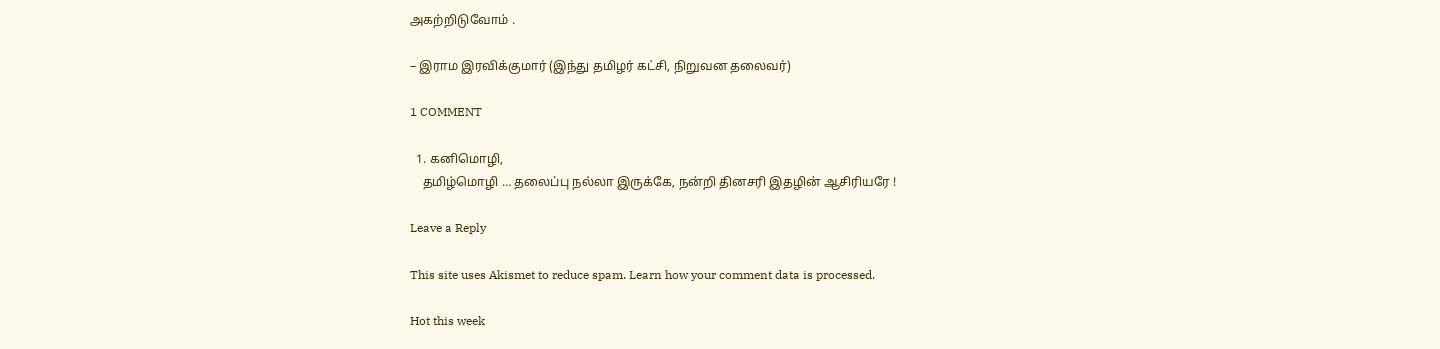அகற்றிடுவோம் .

– இராம இரவிக்குமார் (இந்து தமிழர் கட்சி, நிறுவன தலைவர்)

1 COMMENT

  1. கனிமொழி,
    தமிழ்மொழி … தலைப்பு நல்லா இருக்கே, நன்றி தினசரி இதழின் ஆசிரியரே !

Leave a Reply

This site uses Akismet to reduce spam. Learn how your comment data is processed.

Hot this week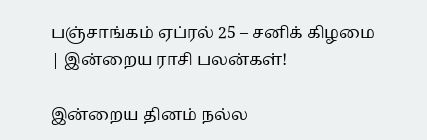பஞ்சாங்கம் ஏப்ரல் 25 – சனிக் கிழமை | இன்றைய ராசி பலன்கள்!

இன்றைய தினம் நல்ல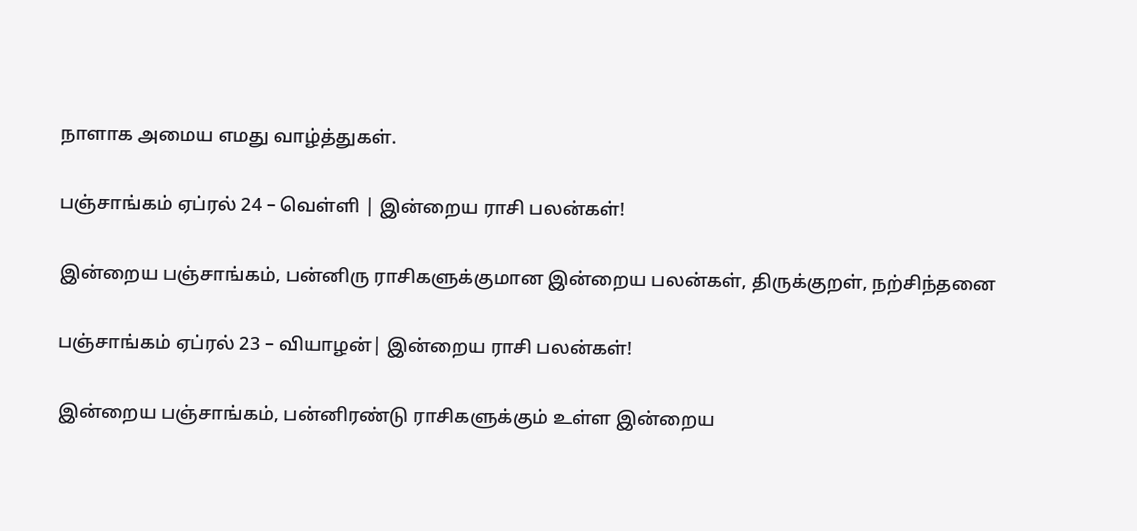நாளாக அமைய எமது வாழ்த்துகள்.

பஞ்சாங்கம் ஏப்ரல் 24 – வெள்ளி | இன்றைய ராசி பலன்கள்!

இன்றைய பஞ்சாங்கம், பன்னிரு ராசிகளுக்குமான இன்றைய பலன்கள், திருக்குறள், நற்சிந்தனை

பஞ்சாங்கம் ஏப்ரல் 23 – வியாழன்| இன்றைய ராசி பலன்கள்!

இன்றைய பஞ்சாங்கம், பன்னிரண்டு ராசிகளுக்கும் உள்ள இன்றைய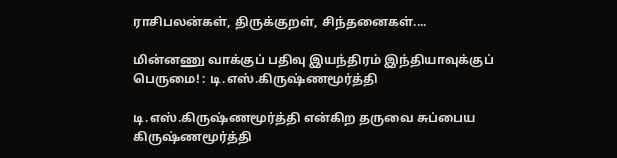ராசிபலன்கள், திருக்குறள், சிந்தனைகள்....

மின்னணு வாக்குப் பதிவு இயந்திரம் இந்தியாவுக்குப் பெருமை! : டி.எஸ்.கிருஷ்ணமூர்த்தி

டி.எஸ்.கிருஷ்ணமூர்த்தி என்கிற தருவை சுப்பைய கிருஷ்ணமூர்த்தி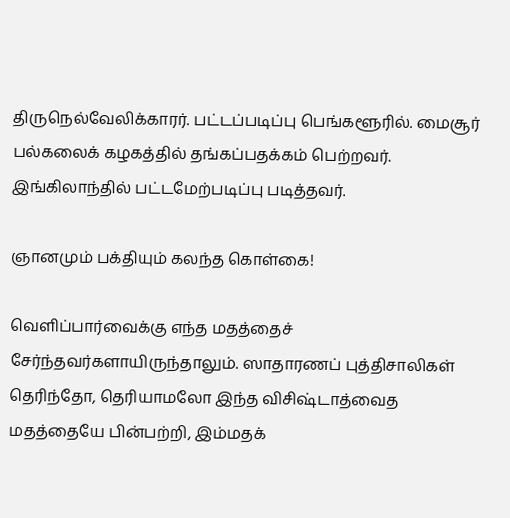திருநெல்வேலிக்காரர். பட்டப்படிப்பு பெங்களூரில். மைசூர் பல்கலைக் கழகத்தில் தங்கப்பதக்கம் பெற்றவர். இங்கிலாந்தில் பட்டமேற்படிப்பு படித்தவர்.

ஞானமும் பக்தியும் கலந்த கொள்கை!

வெளிப்பார்வைக்கு எந்த மதத்தைச் சேர்ந்தவர்களாயிருந்தாலும். ஸாதாரணப் புத்திசாலிகள் தெரிந்தோ, தெரியாமலோ இந்த விசிஷ்டாத்வைத மதத்தையே பின்பற்றி, இம்மதக்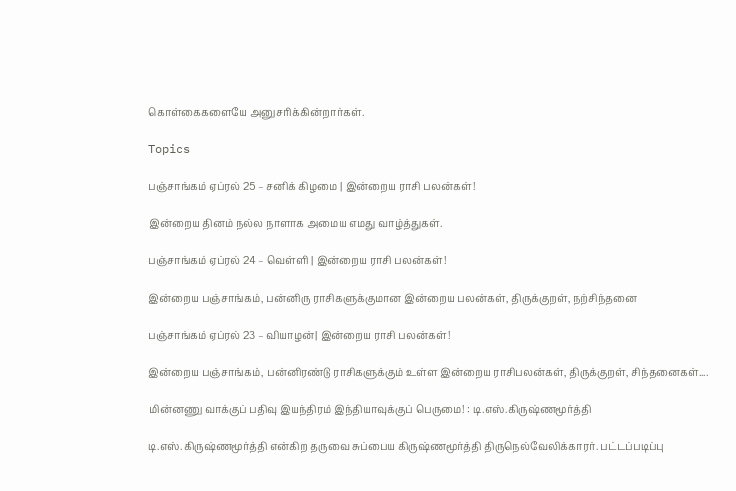கொள்கைகளையே அனுசரிக்கின்றார்கள்.

Topics

பஞ்சாங்கம் ஏப்ரல் 25 – சனிக் கிழமை | இன்றைய ராசி பலன்கள்!

இன்றைய தினம் நல்ல நாளாக அமைய எமது வாழ்த்துகள்.

பஞ்சாங்கம் ஏப்ரல் 24 – வெள்ளி | இன்றைய ராசி பலன்கள்!

இன்றைய பஞ்சாங்கம், பன்னிரு ராசிகளுக்குமான இன்றைய பலன்கள், திருக்குறள், நற்சிந்தனை

பஞ்சாங்கம் ஏப்ரல் 23 – வியாழன்| இன்றைய ராசி பலன்கள்!

இன்றைய பஞ்சாங்கம், பன்னிரண்டு ராசிகளுக்கும் உள்ள இன்றைய ராசிபலன்கள், திருக்குறள், சிந்தனைகள்....

மின்னணு வாக்குப் பதிவு இயந்திரம் இந்தியாவுக்குப் பெருமை! : டி.எஸ்.கிருஷ்ணமூர்த்தி

டி.எஸ்.கிருஷ்ணமூர்த்தி என்கிற தருவை சுப்பைய கிருஷ்ணமூர்த்தி திருநெல்வேலிக்காரர். பட்டப்படிப்பு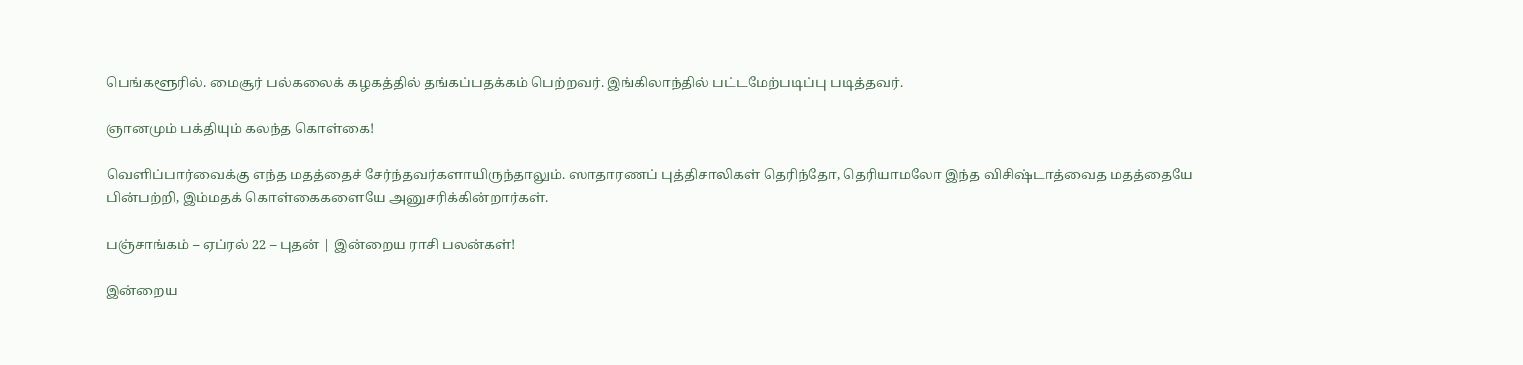பெங்களூரில். மைசூர் பல்கலைக் கழகத்தில் தங்கப்பதக்கம் பெற்றவர். இங்கிலாந்தில் பட்டமேற்படிப்பு படித்தவர்.

ஞானமும் பக்தியும் கலந்த கொள்கை!

வெளிப்பார்வைக்கு எந்த மதத்தைச் சேர்ந்தவர்களாயிருந்தாலும். ஸாதாரணப் புத்திசாலிகள் தெரிந்தோ, தெரியாமலோ இந்த விசிஷ்டாத்வைத மதத்தையே பின்பற்றி, இம்மதக் கொள்கைகளையே அனுசரிக்கின்றார்கள்.

பஞ்சாங்கம் – ஏப்ரல் 22 – புதன் | இன்றைய ராசி பலன்கள்!

இன்றைய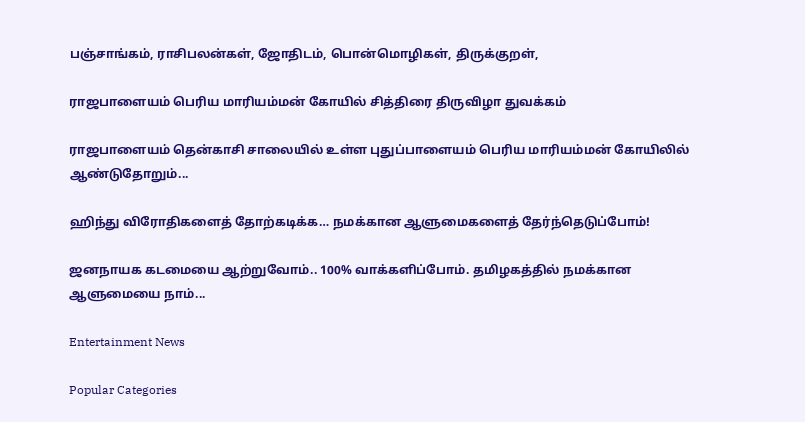பஞ்சாங்கம், ராசிபலன்கள், ஜோதிடம், பொன்மொழிகள், திருக்குறள்,

ராஜபாளையம் பெரிய மாரியம்மன் கோயில் சித்திரை திருவிழா துவக்கம்

ராஜபாளையம் தென்காசி சாலையில் உள்ள புதுப்பாளையம் பெரிய மாரியம்மன் கோயிலில் ஆண்டுதோறும்...

ஹிந்து விரோதிகளைத் தோற்கடிக்க… நமக்கான ஆளுமைகளைத் தேர்ந்தெடுப்போம்!

ஜனநாயக கடமையை ஆற்றுவோம்.. 100% வாக்களிப்போம். தமிழகத்தில் நமக்கான ஆளுமையை நாம்...

Entertainment News

Popular Categories